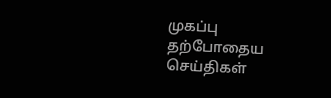முகப்பு
தற்போதைய செய்திகள்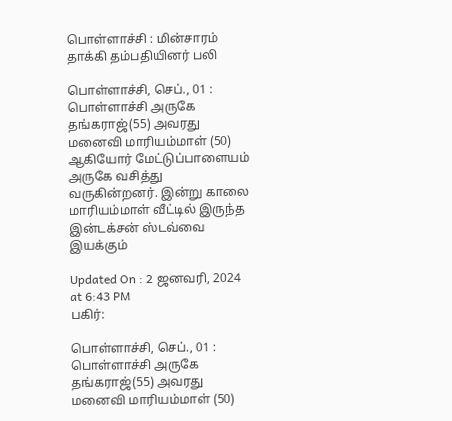பொள்ளாச்சி : மின்சாரம் தாக்கி தம்பதியினர் பலி

பொள்ளாச்சி, செப்., 01 : பொள்ளாச்சி அருகே தங்கராஜ்(55) அவரது மனைவி மாரியம்மாள் (50) ஆகியோர் மேட்டுப்பாளையம் அருகே வசித்து வருகின்றனர். இன்று காலை மாரியம்மாள் வீட்டில் இருந்த இன்டக்சன் ஸ்டவ்வை இயக்கும்

Updated On : 2 ஜனவரி, 2024 at 6:43 PM
பகிர்:

பொள்ளாச்சி, செப்., 01 : பொள்ளாச்சி அருகே தங்கராஜ்(55) அவரது மனைவி மாரியம்மாள் (50)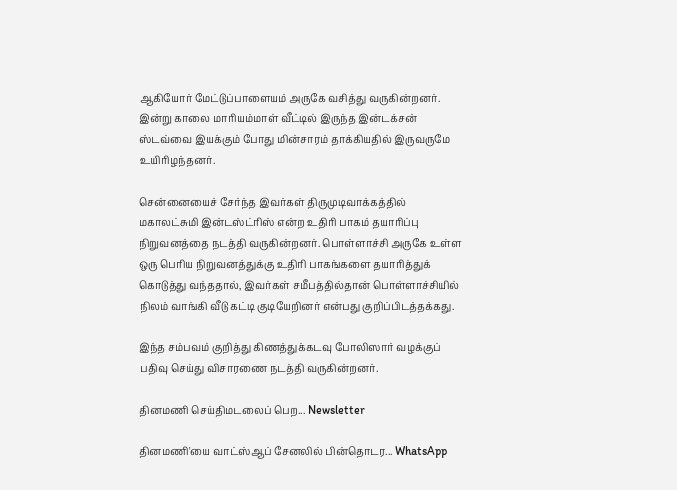ஆகியோர் மேட்டுப்பாளையம் அருகே வசித்து வருகின்றனர். இன்று காலை மாரியம்மாள் வீட்டில் இருந்த இன்டக்சன் ஸ்டவ்வை இயக்கும் போது மின்சாரம் தாக்கியதில் இருவருமே உயிரிழந்தனர்.

சென்னையைச் சேர்ந்த இவர்கள் திருமுடிவாக்கத்தில் மகாலட்சுமி இன்டஸ்ட்ரிஸ் என்ற உதிரி பாகம் தயாரிப்பு நிறுவனத்தை நடத்தி வருகின்றனர். பொள்ளாச்சி அருகே உள்ள ஒரு பெரிய நிறுவனத்துக்கு உதிரி பாகங்களை தயாரித்துக் கொடுத்து வந்ததால், இவர்கள் சமீபத்தில்தான் பொள்ளாச்சியில் நிலம் வாங்கி வீடு கட்டி குடியேறினர் என்பது குறிப்பிடத்தக்கது.

இந்த சம்பவம் குறித்து கிணத்துக்கடவு போலிஸார் வழக்குப் பதிவு செய்து விசாரணை நடத்தி வருகின்றனர்.

தினமணி செய்திமடலைப் பெற... Newsletter

தினமணி'யை வாட்ஸ்ஆப் சேனலில் பின்தொடர... WhatsApp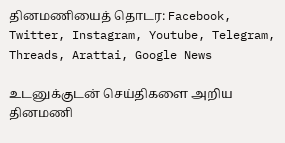தினமணியைத் தொடர: Facebook, Twitter, Instagram, Youtube, Telegram, Threads, Arattai, Google News

உடனுக்குடன் செய்திகளை அறிய தினமணி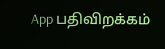App பதிவிறக்கம்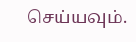செய்யவும்.